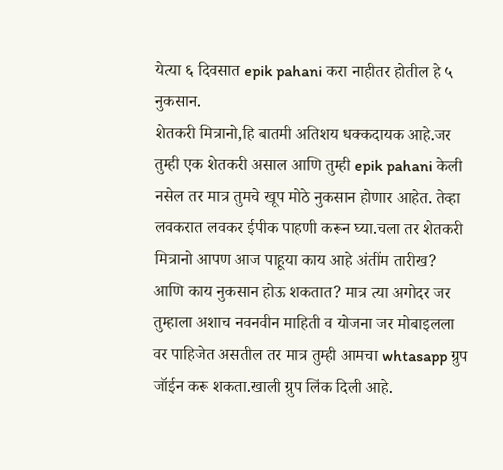येत्या ६ दिवसात epik pahani करा नाहीतर होतील हे ५ नुकसान.
शेतकरी मित्रानो,हि बातमी अतिशय धक्कदायक आहे.जर तुम्ही एक शेतकरी असाल आणि तुम्ही epik pahani केली नसेल तर मात्र तुमचे खूप मोठे नुकसान होणार आहेत. तेव्हा लवकरात लवकर ईपीक पाहणी करून घ्या.चला तर शेतकरी मित्रानो आपण आज पाहूया काय आहे अंतींम तारीख? आणि काय नुकसान होऊ शकतात? मात्र त्या अगोदर जर तुम्हाला अशाच नवनवीन माहिती व योजना जर मोबाइलला वर पाहिजेत असतील तर मात्र तुम्ही आमचा whtasapp ग्रुप जॉईन करू शकता.खाली ग्रुप लिंक दिली आहे.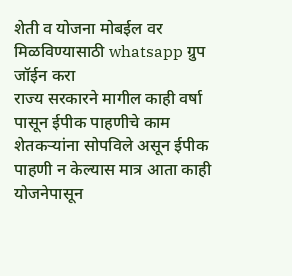शेती व योजना मोबईल वर मिळविण्यासाठी whatsapp ग्रुप जॉईन करा
राज्य सरकारने मागील काही वर्षा पासून ईपीक पाहणीचे काम शेतकऱ्यांना सोपविले असून ईपीक पाहणी न केल्यास मात्र आता काही योजनेपासून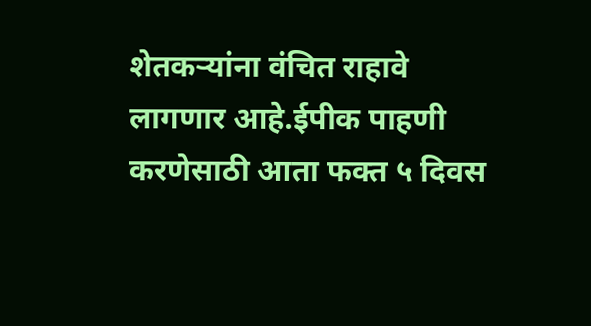शेतकऱ्यांना वंचित राहावे लागणार आहे.ईपीक पाहणी करणेसाठी आता फक्त ५ दिवस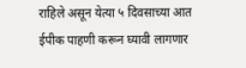राहिले असून येत्या ५ दिवसाच्या आत ईपीक पाहणी करून घ्यावी लागणार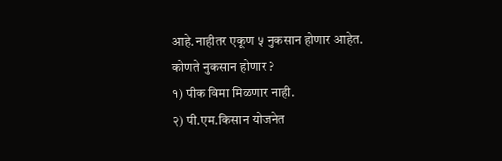आहे.नाहीतर एकूण ५ नुकसान होणार आहेत.
कोणते नुकसान होणार ?
१) पीक विमा मिळणार नाही.
२) पी.एम.किसान योजनेत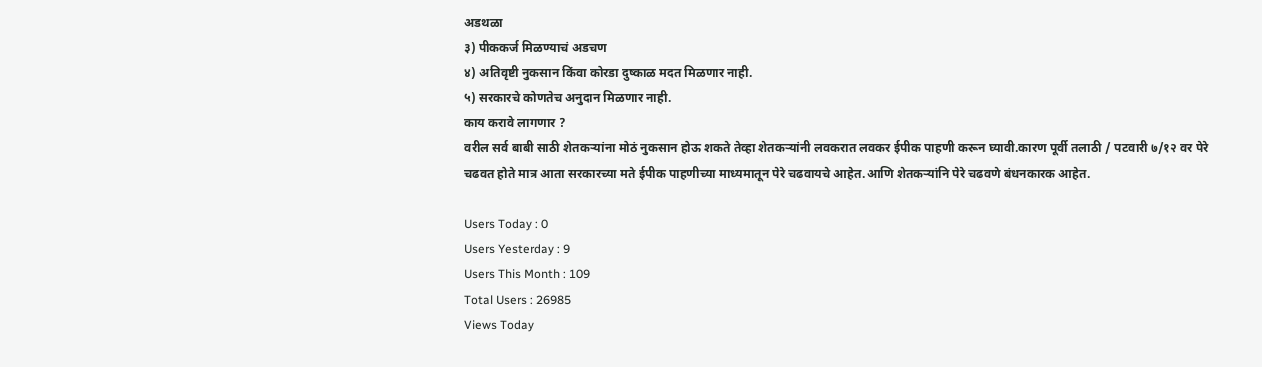अडथळा
३) पीककर्ज मिळण्याचं अडचण
४) अतिवृष्टी नुकसान किंवा कोरडा दुष्काळ मदत मिळणार नाही.
५) सरकारचे कोणतेच अनुदान मिळणार नाही.
काय करावे लागणार ?
वरील सर्व बाबी साठी शेतकऱ्यांना मोठं नुकसान होऊ शकते तेव्हा शेतकऱ्यांनी लवकरात लवकर ईपीक पाहणी करून घ्यावी.कारण पूर्वी तलाठी / पटवारी ७/१२ वर पेरे चढवत होते मात्र आता सरकारच्या मते ईपीक पाहणीच्या माध्यमातून पेरे चढवायचे आहेत.आणि शेतकऱ्यांनि पेरे चढवणे बंधनकारक आहेत.

Users Today : 0
Users Yesterday : 9
Users This Month : 109
Total Users : 26985
Views Today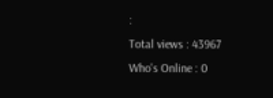:
Total views : 43967
Who's Online : 0